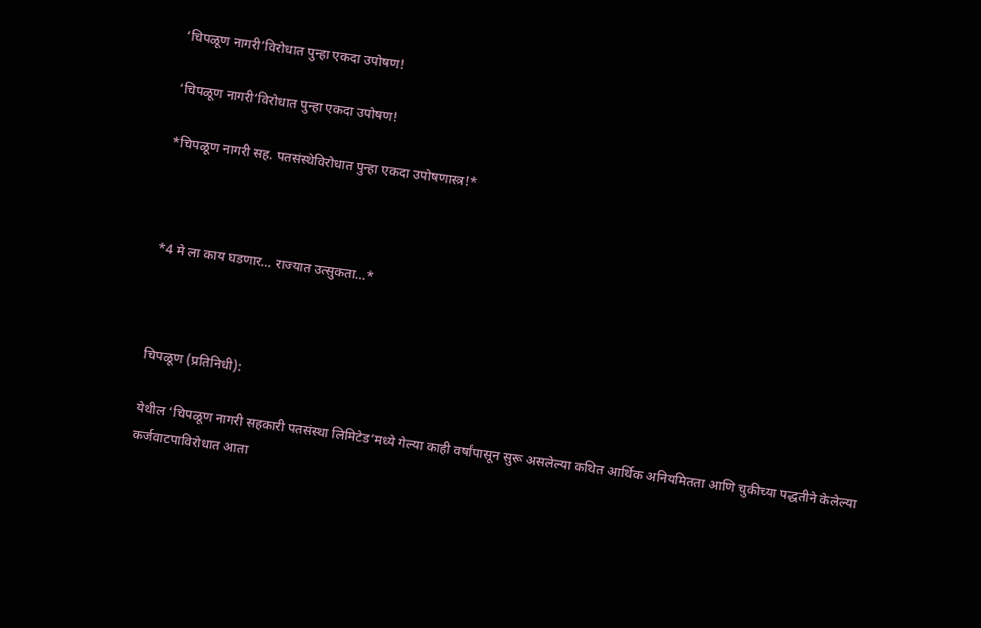‘चिपळूण नागरी’विरोधात पुन्हा एकदा उपोषण!

‘चिपळूण नागरी’विरोधात पुन्हा एकदा उपोषण!

*चिपळूण नागरी सह. पतसंस्थेविरोधात पुन्हा एकदा उपोषणास्त्र!*



*4 मे ला काय घडणार… राज्यात उत्सुकता…*



चिपळूण (प्रतिनिधी):

येथील ‘चिपळूण नागरी सहकारी पतसंस्था लिमिटेड’मध्ये गेल्या काही वर्षांपासून सुरू असलेल्या कथित आर्थिक अनियमितता आणि चुकीच्या पद्धतीने केलेल्या कर्जवाटपाविरोधात आता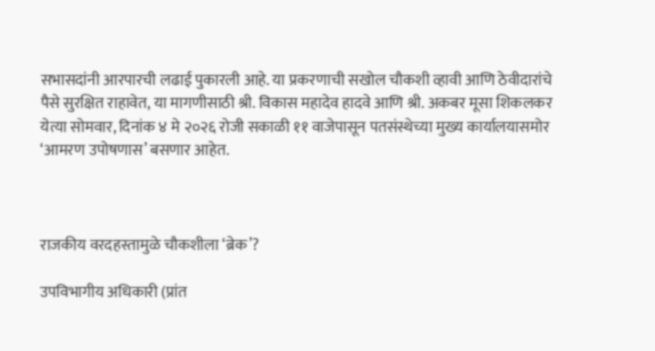सभासदांनी आरपारची लढाई पुकारली आहे. या प्रकरणाची सखोल चौकशी व्हावी आणि ठेवीदारांचे पैसे सुरक्षित राहावेत, या मागणीसाठी श्री. विकास महादेव हादवे आणि श्री. अकबर मूसा शिकलकर येत्या सोमवार, दिनांक ४ मे २०२६ रोजी सकाळी ११ वाजेपासून पतसंस्थेच्या मुख्य कार्यालयासमोर ‘आमरण उपोषणास’ बसणार आहेत.



राजकीय वरदहस्तामुळे चौकशीला ‘ब्रेक’?

उपविभागीय अधिकारी (प्रांत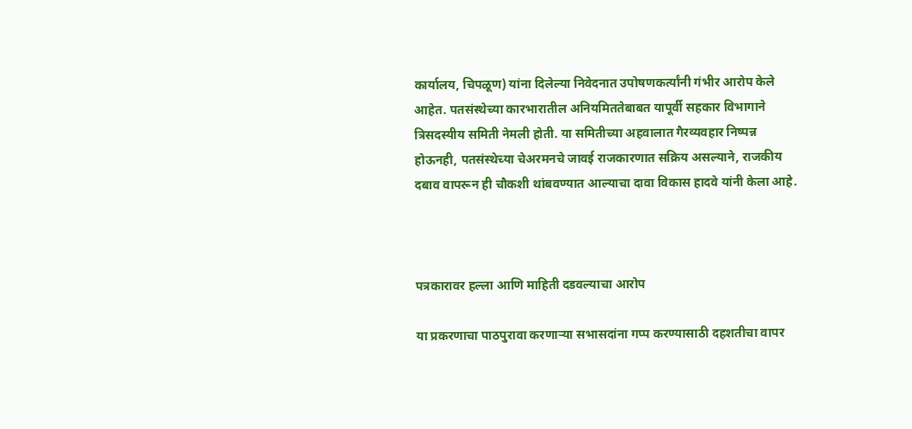कार्यालय, चिपळूण) यांना दिलेल्या निवेदनात उपोषणकर्त्यांनी गंभीर आरोप केले आहेत. पतसंस्थेच्या कारभारातील अनियमिततेबाबत यापूर्वी सहकार विभागाने त्रिसदस्यीय समिती नेमली होती. या समितीच्या अहवालात गैरव्यवहार निष्पन्न होऊनही, पतसंस्थेच्या चेअरमनचे जावई राजकारणात सक्रिय असल्याने, राजकीय दबाव वापरून ही चौकशी थांबवण्यात आल्याचा दावा विकास हादवे यांनी केला आहे.



पत्रकारावर हल्ला आणि माहिती दडवल्याचा आरोप

या प्रकरणाचा पाठपुरावा करणाऱ्या सभासदांना गप्प करण्यासाठी दहशतीचा वापर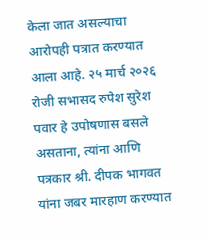केला जात असल्याचा आरोपही पत्रात करण्यात आला आहे. २५ मार्च २०२६ रोजी सभासद रुपेश सुरेश पवार हे उपोषणास बसले असताना, त्यांना आणि पत्रकार श्री. दीपक भागवत यांना जबर मारहाण करण्यात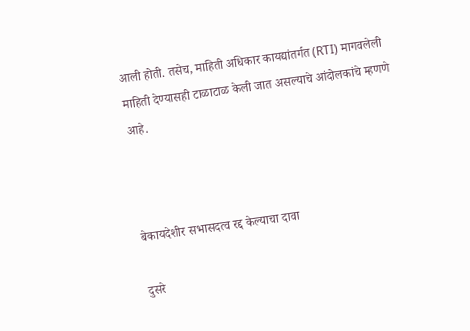आली होती. तसेच, माहिती अधिकार कायद्यांतर्गत (RTI) मागवलेली माहिती देण्यासही टाळाटाळ केली जात असल्याचे आंदोलकांचे म्हणणे आहे.



बेकायदेशीर सभासदत्व रद्द केल्याचा दावा

दुसरे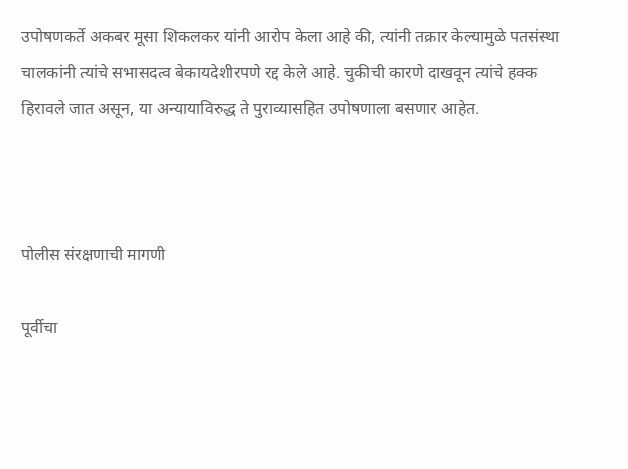उपोषणकर्ते अकबर मूसा शिकलकर यांनी आरोप केला आहे की, त्यांनी तक्रार केल्यामुळे पतसंस्था चालकांनी त्यांचे सभासदत्व बेकायदेशीरपणे रद्द केले आहे. चुकीची कारणे दाखवून त्यांचे हक्क हिरावले जात असून, या अन्यायाविरुद्ध ते पुराव्यासहित उपोषणाला बसणार आहेत.



पोलीस संरक्षणाची मागणी

पूर्वीचा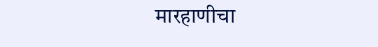मारहाणीचा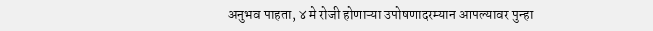अनुभव पाहता, ४ मे रोजी होणाऱ्या उपोषणादरम्यान आपल्यावर पुन्हा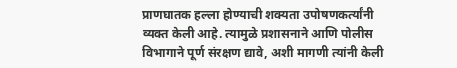प्राणघातक हल्ला होण्याची शक्यता उपोषणकर्त्यांनी व्यक्त केली आहे. त्यामुळे प्रशासनाने आणि पोलीस विभागाने पूर्ण संरक्षण द्यावे, अशी मागणी त्यांनी केली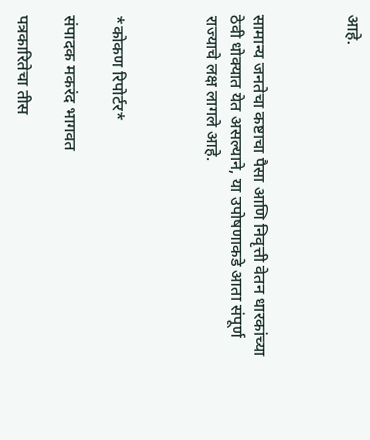आहे.



सामान्य जनतेचा कष्टाचा पैसा आणि निवृत्ती वेतन धारकांच्या ठेवी धोक्यात येत असल्याने, या उपोषणाकडे आता संपूर्ण राज्याचे लक्ष लागले आहे.



*कोकण रिपोर्टर*

संपादक मकरंद भागवत

पत्रकारितेचा तीस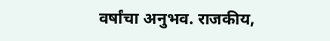वर्षांचा अनुभव. राजकीय,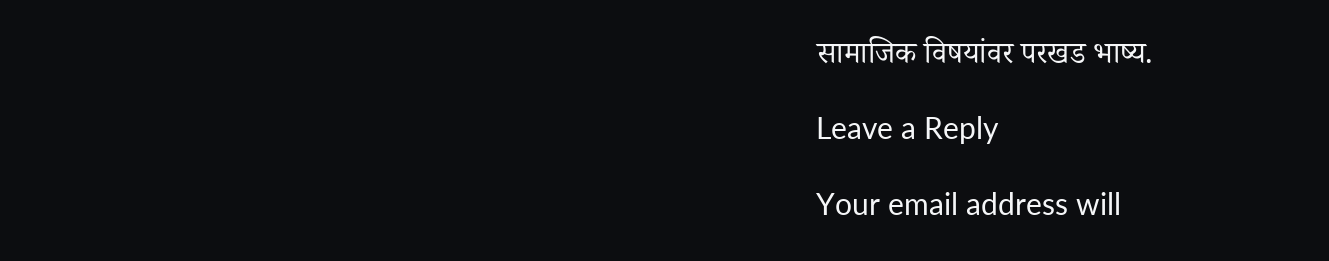सामाजिक विषयांवर परखड भाष्य.

Leave a Reply

Your email address will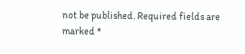not be published. Required fields are marked *